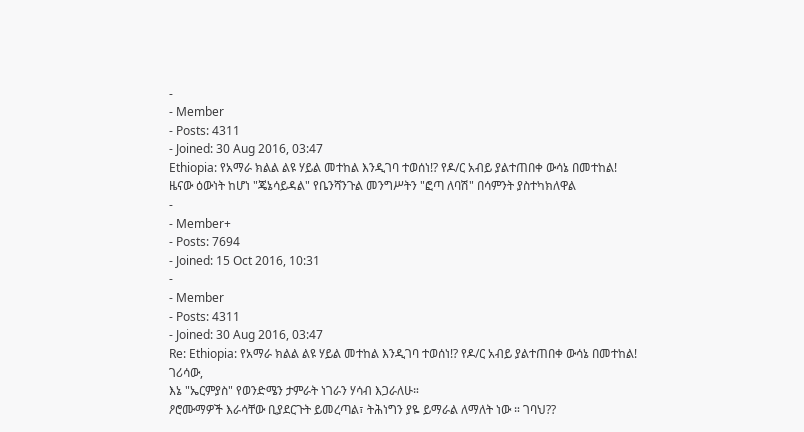-
- Member
- Posts: 4311
- Joined: 30 Aug 2016, 03:47
Ethiopia: የአማራ ክልል ልዩ ሃይል መተከል እንዲገባ ተወሰነ!? የዶ/ር አብይ ያልተጠበቀ ውሳኔ በመተከል!
ዜናው ዕውነት ከሆነ "ጄኔሳይዳል" የቤንሻንጉል መንግሥትን "ፎጣ ለባሽ" በሳምንት ያስተካክለዋል
-
- Member+
- Posts: 7694
- Joined: 15 Oct 2016, 10:31
-
- Member
- Posts: 4311
- Joined: 30 Aug 2016, 03:47
Re: Ethiopia: የአማራ ክልል ልዩ ሃይል መተከል እንዲገባ ተወሰነ!? የዶ/ር አብይ ያልተጠበቀ ውሳኔ በመተከል!
ገሪሳው,
እኔ "ኤርምያስ" የወንድሜን ታምራት ነገራን ሃሳብ እጋራለሁ።
ዖሮሙማዎች እራሳቸው ቢያደርጉት ይመረጣል፣ ትሕነግን ያዬ ይማራል ለማለት ነው ። ገባህ??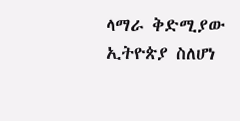ላማራ ቅድሚያው ኢትዮጵያ ስለሆነ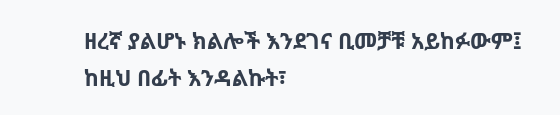ዘረኛ ያልሆኑ ክልሎች እንደገና ቢመቻቹ አይከፉውም፤
ከዚህ በፊት እንዳልኩት፣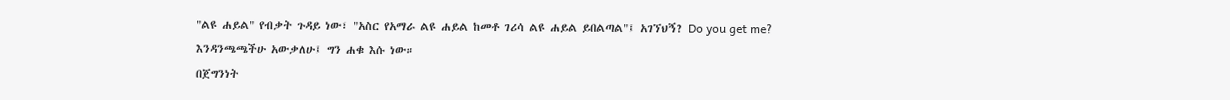"ልዩ ሐይል" የብቃት ጉዳይ ነው፣ "አስር የአማራ ልዩ ሐይል ከመቶ ገሪሳ ልዩ ሐይል ይበልጣል"፤ አገኘህኝ? Do you get me?
እንዳንጫጫችሁ አውቃለሁ፤ ግን ሐቁ እሱ ነው።
በጀግንነት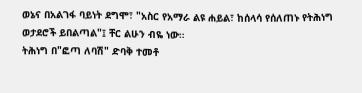ወኔና በአልገፋ ባይነት ደግሞ፣ "አስር የአማራ ልዩ ሐይል፣ ከሰላሳ የሰለጠኑ የትሕነግ ወታደሮች ይበልጣል"፤ ቸር ልሁን ብዬ ነው።
ትሕነግ በ"ፎጣ ለባሽ" ድባቅ ተመቶ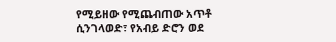የሚይዘው የሚጨብጠው አጥቶ ሲንገላወድ፣ የአብይ ድሮን ወደ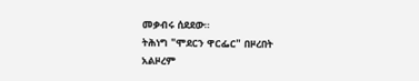መቃብሩ ሰደደው።
ትሕነግ "ሞደርን ዋርፌር" በዞረበት አልዞረም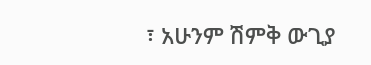፣ አሁንም ሽምቅ ውጊያ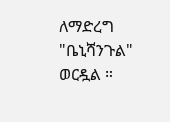ለማድረግ "ቤኒሻንጉል" ወርዷል ።